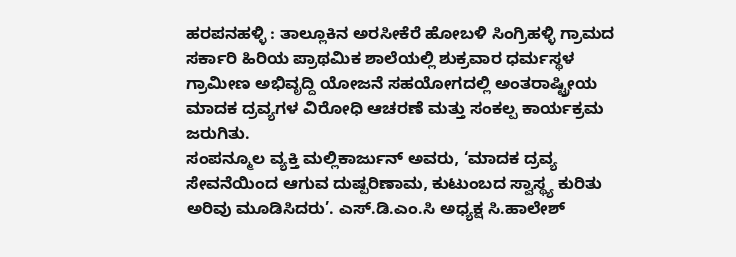ಹರಪನಹಳ್ಳಿ : ತಾಲ್ಲೂಕಿನ ಅರಸೀಕೆರೆ ಹೋಬಳಿ ಸಿಂಗ್ರಿಹಳ್ಳಿ ಗ್ರಾಮದ ಸರ್ಕಾರಿ ಹಿರಿಯ ಪ್ರಾಥಮಿಕ ಶಾಲೆಯಲ್ಲಿ ಶುಕ್ರವಾರ ಧರ್ಮಸ್ಥಳ ಗ್ರಾಮೀಣ ಅಭಿವೃದ್ದಿ ಯೋಜನೆ ಸಹಯೋಗದಲ್ಲಿ ಅಂತರಾಷ್ಟ್ರೀಯ ಮಾದಕ ದ್ರವ್ಯಗಳ ವಿರೋಧಿ ಆಚರಣೆ ಮತ್ತು ಸಂಕಲ್ಪ ಕಾರ್ಯಕ್ರಮ ಜರುಗಿತು.
ಸಂಪನ್ಮೂಲ ವ್ಯಕ್ತಿ ಮಲ್ಲಿಕಾರ್ಜುನ್ ಅವರು, ‘ಮಾದಕ ದ್ರವ್ಯ ಸೇವನೆಯಿಂದ ಆಗುವ ದುಷ್ಪರಿಣಾಮ, ಕುಟುಂಬದ ಸ್ವಾಸ್ಥ್ಯ ಕುರಿತು ಅರಿವು ಮೂಡಿಸಿದರು’. ಎಸ್.ಡಿ.ಎಂ.ಸಿ ಅಧ್ಯಕ್ಷ ಸಿ.ಹಾಲೇಶ್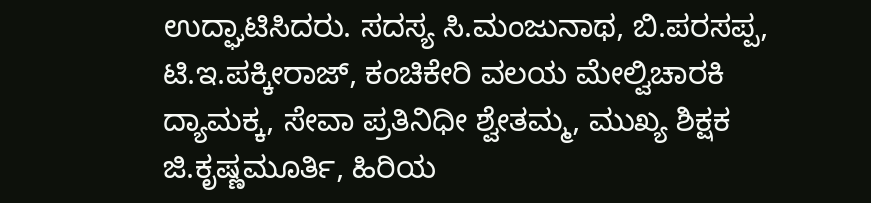ಉದ್ಘಾಟಿಸಿದರು. ಸದಸ್ಯ ಸಿ.ಮಂಜುನಾಥ, ಬಿ.ಪರಸಪ್ಪ, ಟಿ.ಇ.ಪಕ್ಕೀರಾಜ್, ಕಂಚಿಕೇರಿ ವಲಯ ಮೇಲ್ವಿಚಾರಕಿ ದ್ಯಾಮಕ್ಕ, ಸೇವಾ ಪ್ರತಿನಿಧೀ ಶ್ವೇತಮ್ಮ, ಮುಖ್ಯ ಶಿಕ್ಷಕ ಜಿ.ಕೃಷ್ಣಮೂರ್ತಿ, ಹಿರಿಯ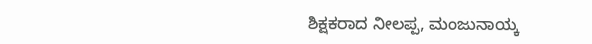ಶಿಕ್ಷಕರಾದ ನೀಲಪ್ಪ, ಮಂಜುನಾಯ್ಕ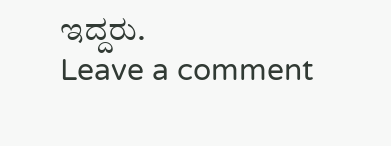ಇದ್ದರು.
Leave a comment